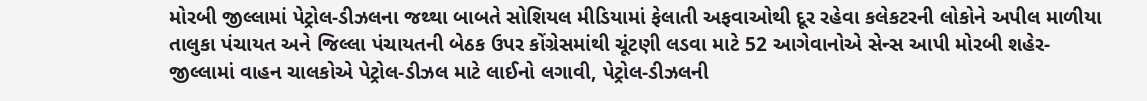મોરબી જીલ્લામાં પેટ્રોલ-ડીઝલના જથ્થા બાબતે સોશિયલ મીડિયામાં ફેલાતી અફવાઓથી દૂર રહેવા કલેકટરની લોકોને અપીલ માળીયા તાલુકા પંચાયત અને જિલ્લા પંચાયતની બેઠક ઉપર કોંગ્રેસમાંથી ચૂંટણી લડવા માટે 52 આગેવાનોએ સેન્સ આપી મોરબી શહેર-જીલ્લામાં વાહન ચાલકોએ પેટ્રોલ-ડીઝલ માટે લાઈનો લગાવી, પેટ્રોલ-ડીઝલની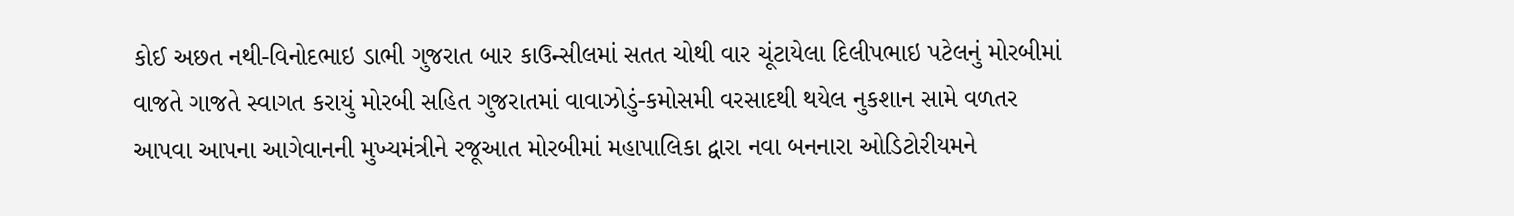કોઈ અછત નથી-વિનોદભાઇ ડાભી ગુજરાત બાર કાઉન્સીલમાં સતત ચોથી વાર ચૂંટાયેલા દિલીપભાઇ પટેલનું મોરબીમાં વાજતે ગાજતે સ્વાગત કરાયું મોરબી સહિત ગુજરાતમાં વાવાઝોડું-કમોસમી વરસાદથી થયેલ નુકશાન સામે વળતર આપવા આપના આગેવાનની મુખ્યમંત્રીને રજૂઆત મોરબીમાં મહાપાલિકા દ્વારા નવા બનનારા ઓડિટોરીયમને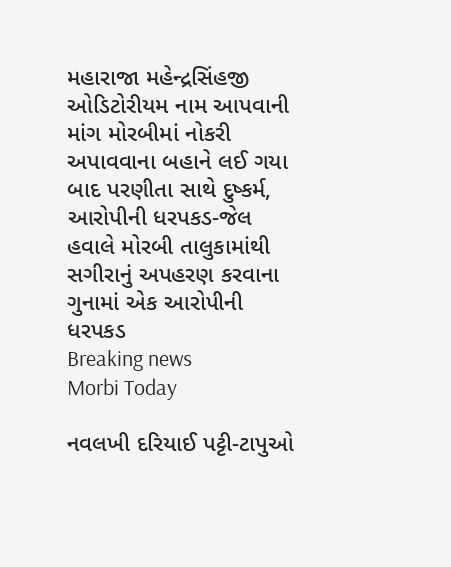મહારાજા મહેન્દ્રસિંહજી ઓડિટોરીયમ નામ આપવાની માંગ મોરબીમાં નોકરી અપાવવાના બહાને લઈ ગયા બાદ પરણીતા સાથે દુષ્કર્મ, આરોપીની ધરપકડ-જેલ હવાલે મોરબી તાલુકામાંથી સગીરાનું અપહરણ કરવાના ગુનામાં એક આરોપીની ધરપકડ
Breaking news
Morbi Today

નવલખી દરિયાઈ પટ્ટી-ટાપુઓ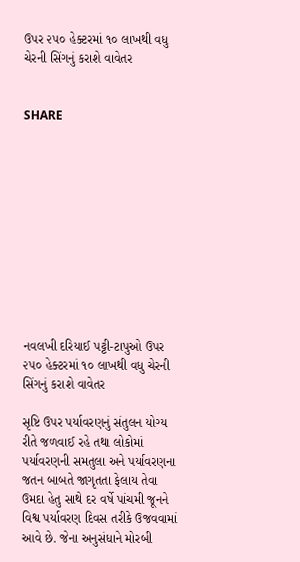ઉપર ૨૫૦ હેક્ટરમાં ૧૦ લાખથી વધુ ચેરની સિંગનું કરાશે વાવેતર


SHARE











નવલખી દરિયાઈ પટ્ટી-ટાપુઓ ઉપર ૨૫૦ હેક્ટરમાં ૧૦ લાખથી વધુ ચેરની સિંગનું કરાશે વાવેતર

સૃષ્ટિ ઉપર પર્યાવરણનું સંતુલન યોગ્ય રીતે જળવાઈ રહે તથા લોકોમાં પર્યાવરણની સમતુલા અને પર્યાવરણના જતન બાબતે જાગૃતતા ફેલાય તેવા ઉમદા હેતુ સાથે દર વર્ષે પાંચમી જૂનને વિશ્વ પર્યાવરણ દિવસ તરીકે ઉજવવામાં આવે છે. જેના અનુસંધાને મોરબી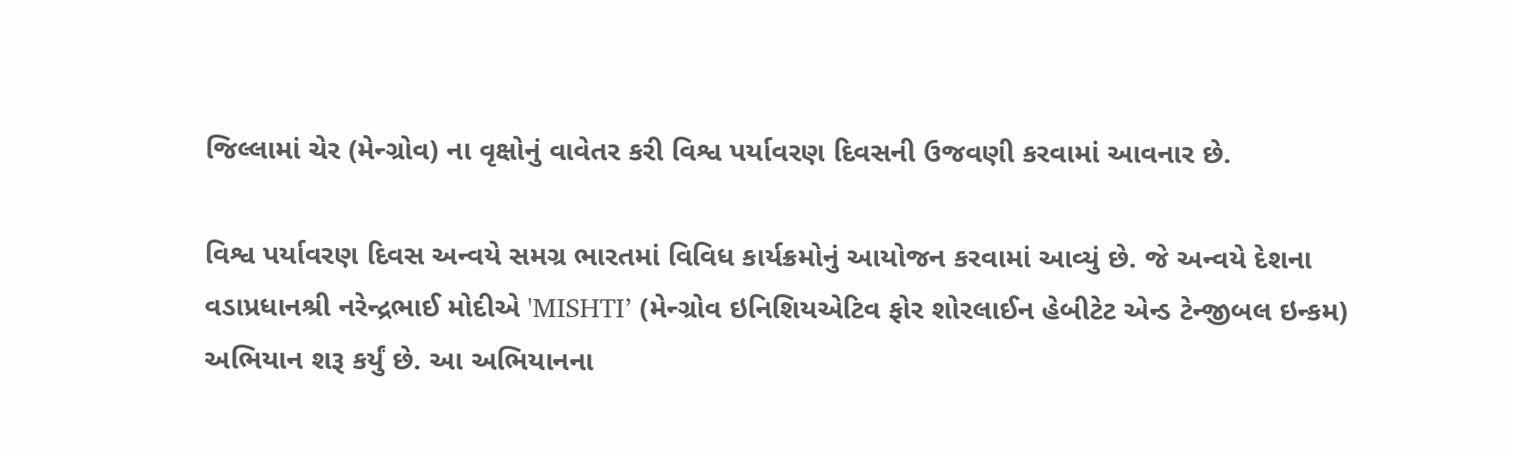જિલ્લામાં ચેર (મેન્ગ્રોવ) ના વૃક્ષોનું વાવેતર કરી વિશ્વ પર્યાવરણ દિવસની ઉજવણી કરવામાં આવનાર છે.

વિશ્વ પર્યાવરણ દિવસ અન્વયે સમગ્ર ભારતમાં વિવિધ કાર્યક્રમોનું આયોજન કરવામાં આવ્યું છે. જે અન્વયે દેશના વડાપ્રધાનશ્રી નરેન્દ્રભાઈ મોદીએ 'MISHTI’ (મેન્ગ્રોવ ઇનિશિયએટિવ ફોર શોરલાઈન હેબીટેટ એન્ડ ટેન્જીબલ ઇન્કમ) અભિયાન શરૂ કર્યું છે. આ અભિયાનના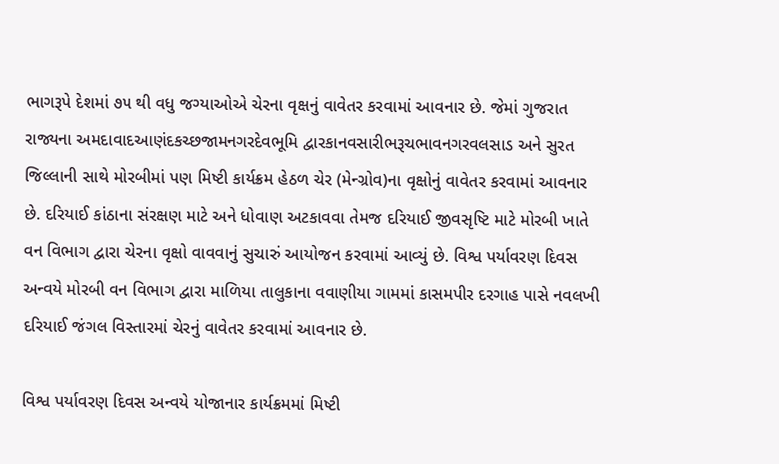ભાગરૂપે દેશમાં ૭૫ થી વધુ જગ્યાઓએ ચેરના વૃક્ષનું વાવેતર કરવામાં આવનાર છે. જેમાં ગુજરાત રાજ્યના અમદાવાદઆણંદકચ્છજામનગરદેવભૂમિ દ્વારકાનવસારીભરૂચભાવનગરવલસાડ અને સુરત જિલ્લાની સાથે મોરબીમાં પણ મિષ્ટી કાર્યક્રમ હેઠળ ચેર (મેન્ગ્રોવ)ના વૃક્ષોનું વાવેતર કરવામાં આવનાર છે. દરિયાઈ કાંઠાના સંરક્ષણ માટે અને ધોવાણ અટકાવવા તેમજ દરિયાઈ જીવસૃષ્ટિ માટે મોરબી ખાતે વન વિભાગ દ્વારા ચેરના વૃક્ષો વાવવાનું સુચારું આયોજન કરવામાં આવ્યું છે. વિશ્વ પર્યાવરણ દિવસ અન્વયે મોરબી વન વિભાગ દ્વારા માળિયા તાલુકાના વવાણીયા ગામમાં કાસમપીર દરગાહ પાસે નવલખી દરિયાઈ જંગલ વિસ્તારમાં ચેરનું વાવેતર કરવામાં આવનાર છે.

વિશ્વ પર્યાવરણ દિવસ અન્વયે યોજાનાર કાર્યક્રમમાં મિષ્ટી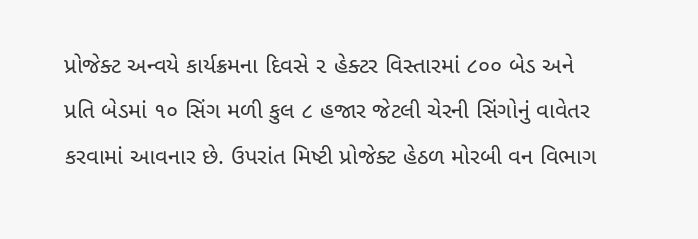પ્રોજેક્ટ અન્વયે કાર્યક્રમના દિવસે ૨ હેક્ટર વિસ્તારમાં ૮૦૦ બેડ અને પ્રતિ બેડમાં ૧૦ સિંગ મળી કુલ ૮ હજાર જેટલી ચેરની સિંગોનું વાવેતર કરવામાં આવનાર છે. ઉપરાંત મિષ્ટી પ્રોજેક્ટ હેઠળ મોરબી વન વિભાગ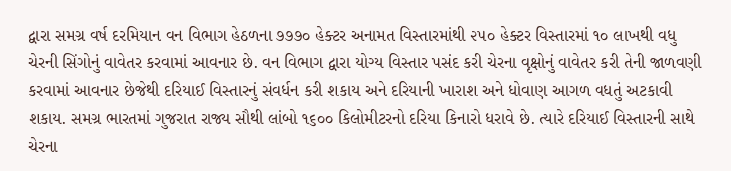દ્વારા સમગ્ર વર્ષ દરમિયાન વન વિભાગ હેઠળના ૭૭૭૦ હેક્ટર અનામત વિસ્તારમાંથી ૨૫૦ હેક્ટર વિસ્તારમાં ૧૦ લાખથી વધુ ચેરની સિંગોનું વાવેતર કરવામાં આવનાર છે. વન વિભાગ દ્વારા યોગ્ય વિસ્તાર પસંદ કરી ચેરના વૃક્ષોનું વાવેતર કરી તેની જાળવણી કરવામાં આવનાર છેજેથી દરિયાઈ વિસ્તારનું સંવર્ધન કરી શકાય અને દરિયાની ખારાશ અને ધોવાણ આગળ વધતું અટકાવી શકાય. સમગ્ર ભારતમાં ગુજરાત રાજ્ય સૌથી લાંબો ૧૬૦૦ કિલોમીટરનો દરિયા કિનારો ધરાવે છે. ત્યારે દરિયાઈ વિસ્તારની સાથે ચેરના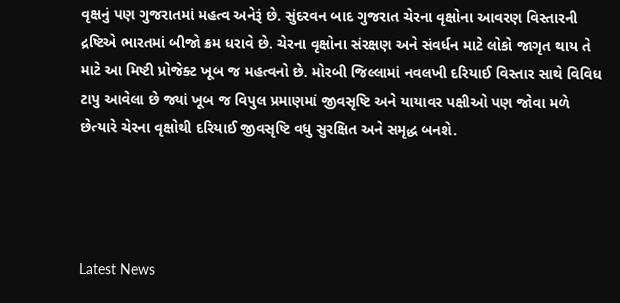વૃક્ષનું પણ ગુજરાતમાં મહત્વ અનેરૂં છે. સુંદરવન બાદ ગુજરાત ચેરના વૃક્ષોના આવરણ વિસ્તારની દ્રષ્ટિએ ભારતમાં બીજો ક્રમ ધરાવે છે. ચેરના વૃક્ષોના સંરક્ષણ અને સંવર્ધન માટે લોકો જાગૃત થાય તે માટે આ મિષ્ટી પ્રોજેક્ટ ખૂબ જ મહત્વનો છે. મોરબી જિલ્લામાં નવલખી દરિયાઈ વિસ્તાર સાથે વિવિધ ટાપુ આવેલા છે જ્યાં ખૂબ જ વિપુલ પ્રમાણમાં જીવસૃષ્ટિ અને યાયાવર પક્ષીઓ પણ જોવા મળે છેત્યારે ચેરના વૃક્ષોથી દરિયાઈ જીવસૃષ્ટિ વધુ સુરક્ષિત અને સમૃદ્ધ બનશે.




Latest News